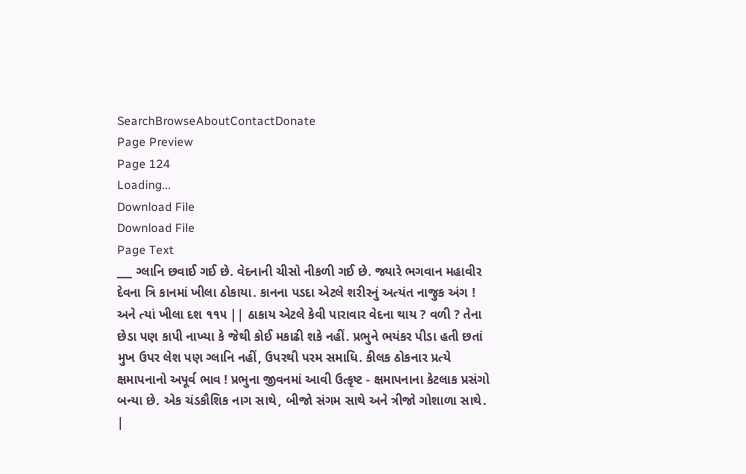SearchBrowseAboutContactDonate
Page Preview
Page 124
Loading...
Download File
Download File
Page Text
___ ગ્લાનિ છવાઈ ગઈ છે. વેદનાની ચીસો નીકળી ગઈ છે. જ્યારે ભગવાન મહાવીર દેવના ત્રિ કાનમાં ખીલા ઠોકાયા. કાનના પડદા એટલે શરીરનું અત્યંત નાજુક અંગ ! અને ત્યાં ખીલા દશ ૧૧૫ || ઠાકાય એટલે કેવી પારાવાર વેદના થાય ? વળી ? તેના છેડા પણ કાપી નાખ્યા કે જેથી કોઈ મકાઢી શકે નહીં. પ્રભુને ભયંકર પીડા હતી છતાં મુખ ઉપર લેશ પણ ગ્લાનિ નહીં, ઉપરથી પરમ સમાધિ. કીલક ઠોકનાર પ્રત્યે ક્ષમાપનાનો અપૂર્વ ભાવ ! પ્રભુના જીવનમાં આવી ઉત્કૃષ્ટ - ક્ષમાપનાના કેટલાક પ્રસંગો બન્યા છે. એક ચંડકૌશિક નાગ સાથે, બીજો સંગમ સાથે અને ત્રીજો ગોશાળા સાથે. |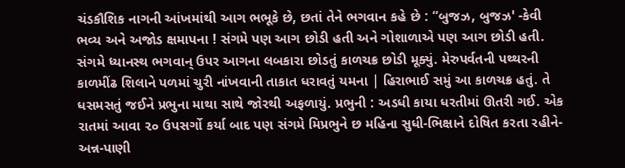ચંડકૌશિક નાગની આંખમાંથી આગ ભભૂકે છે, છતાં તેને ભગવાન કહે છે : “બુજઝ, બુજઝ' -કેવી ભવ્ય અને અજોડ ક્ષમાપના ! સંગમે પણ આગ છોડી હતી અને ગોશાળાએ પણ આગ છોડી હતી. સંગમે ધ્યાનસ્થ ભગવાન્ ઉપર આગના લબકારા છોડતું કાળચક્ર છોડી મૂક્યું. મેરુપર્વતની પથ્થરની કાળમીંઢ શિલાને પળમાં ચુરી નાંખવાની તાકાત ધરાવતું યમના | હિરાભાઈ સમું આ કાળચક્ર હતું. તે ધસમસતું જઈને પ્રભુના માથા સાથે જોરથી અફળાયું. પ્રભુની : અડધી કાયા ધરતીમાં ઊતરી ગઈ. એક રાતમાં આવા ૨૦ ઉપસર્ગો કર્યા બાદ પણ સંગમે મિપ્રભુને છ મહિના સુધી-ભિક્ષાને દોષિત કરતા રહીને-અન્ન-પાણી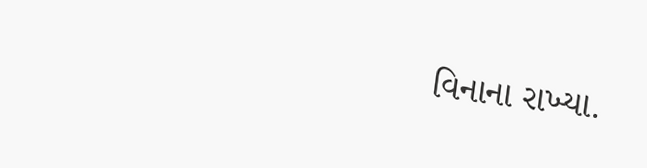વિનાના રાખ્યા.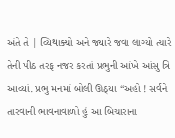અંતે તે | વ્યિથાક્યો અને જ્યારે જવા લાગ્યો ત્યારે તેની પીઠ તરફ નજર કરતાં પ્રભુની આંખે આંસુ ત્રિ આવ્યાં. પ્રભુ મનમાં બોલી ઊઠ્યા “અહો ! સર્વને તારવાની ભાવનાવાળો હું આ બિચારાના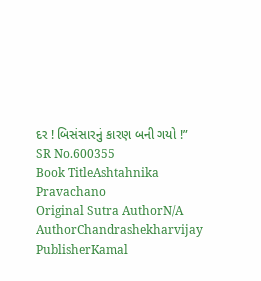દર ! બિસંસારનું કારણ બની ગયો !”
SR No.600355
Book TitleAshtahnika Pravachano
Original Sutra AuthorN/A
AuthorChandrashekharvijay
PublisherKamal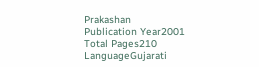Prakashan
Publication Year2001
Total Pages210
LanguageGujarati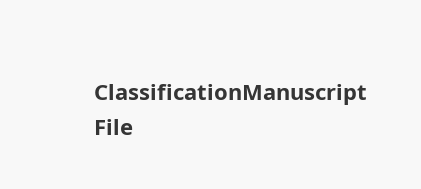ClassificationManuscript
File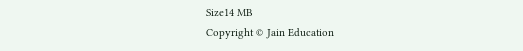Size14 MB
Copyright © Jain Education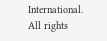International. All rights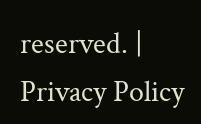reserved. | Privacy Policy